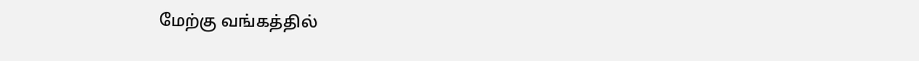மேற்கு வங்கத்தில்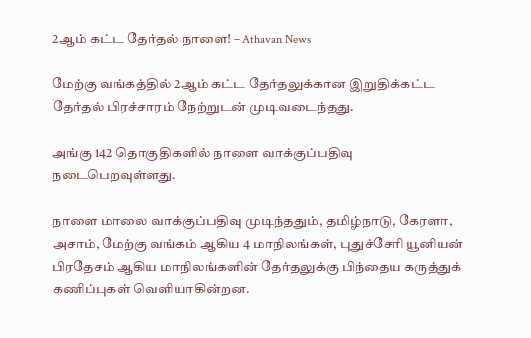2ஆம் கட்ட தேர்தல் நாளை! – Athavan News

மேற்கு வங்கத்தில் 2ஆம் கட்ட தேர்தலுக்கான இறுதிக்கட்ட தேர்தல் பிரச்சாரம் நேற்றுடன் முடிவடைந்தது.

அங்கு 142 தொகுதிகளில் நாளை வாக்குப்பதிவு நடைபெறவுள்ளது.

நாளை மாலை வாக்குப்பதிவு முடிந்ததும், தமிழ்நாடு, கேரளா, அசாம், மேற்கு வங்கம் ஆகிய 4 மாநிலங்கள், புதுச்சேரி யூனியன் பிரதேசம் ஆகிய மாநிலங்களின் தேர்தலுக்கு பிந்தைய கருத்துக் கணிப்புகள் வெளியாகின்றன.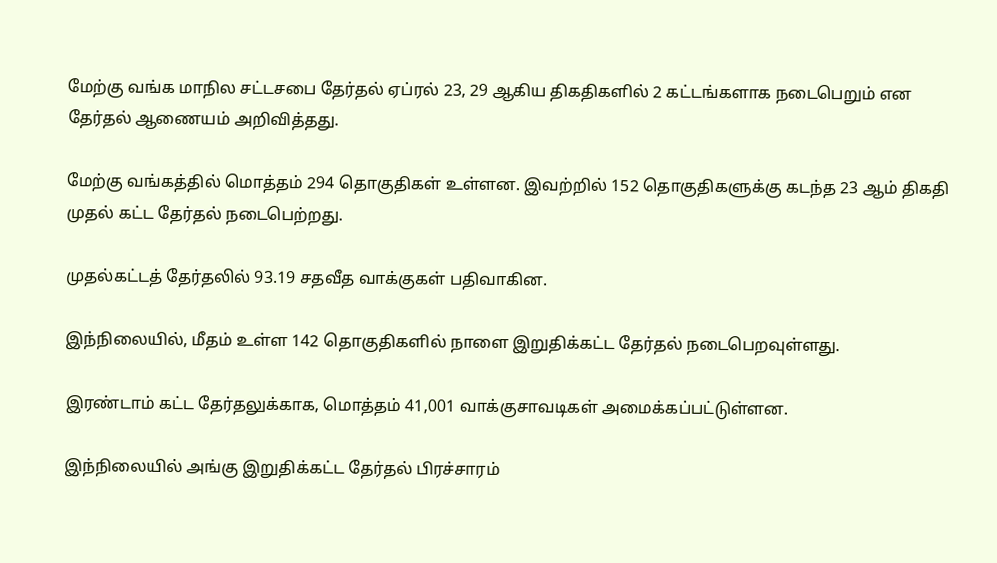மேற்கு வங்க மாநில சட்டசபை தேர்தல் ஏப்ரல் 23, 29 ஆகிய திகதிகளில் 2 கட்டங்களாக நடைபெறும் என தேர்தல் ஆணையம் அறிவித்தது.

மேற்கு வங்கத்தில் மொத்தம் 294 தொகுதிகள் உள்ளன. இவற்றில் 152 தொகுதிகளுக்கு கடந்த 23 ஆம் திகதி முதல் கட்ட தேர்தல் நடைபெற்றது.

முதல்கட்டத் தேர்தலில் 93.19 சதவீத வாக்குகள் பதிவாகின.

இந்நிலையில், மீதம் உள்ள 142 தொகுதிகளில் நாளை இறுதிக்கட்ட தேர்தல் நடைபெறவுள்ளது.

இரண்டாம் கட்ட தேர்தலுக்காக, மொத்தம் 41,001 வாக்குசாவடிகள் அமைக்கப்பட்டுள்ளன.

இந்நிலையில் அங்கு இறுதிக்கட்ட தேர்தல் பிரச்சாரம்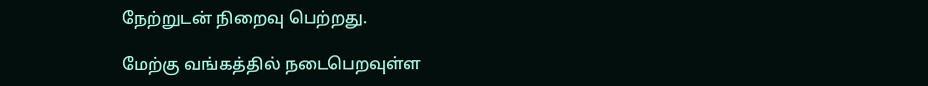நேற்றுடன் நிறைவு பெற்றது.

மேற்கு வங்கத்தில் நடைபெறவுள்ள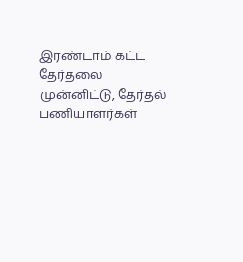இரண்டாம் கட்ட தேர்தலை முன்னிட்டு, தேர்தல் பணியாளர்கள்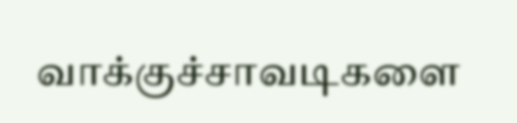வாக்குச்சாவடிகளை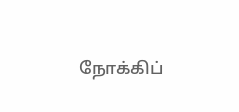நோக்கிப்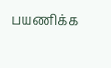பயணிக்க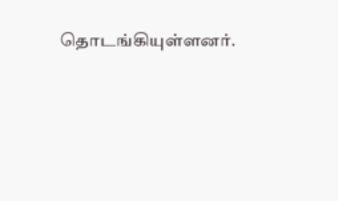தொடங்கியுள்ளனர்.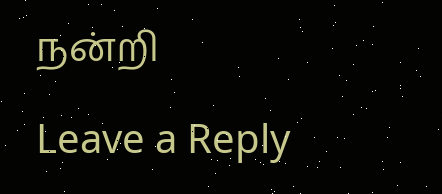நன்றி

Leave a Reply